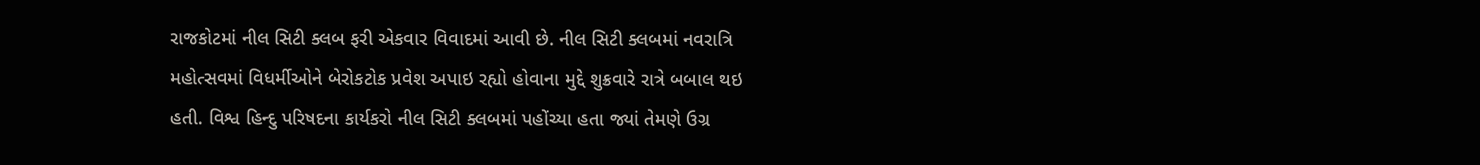રાજકોટમાં નીલ સિટી ક્લબ ફરી એકવાર વિવાદમાં આવી છે. નીલ સિટી ક્લબમાં નવરાત્રિ મહોત્સવમાં વિધર્મીઓને બેરોકટોક પ્રવેશ અપાઇ રહ્યો હોવાના મુદ્દે શુક્રવારે રાત્રે બબાલ થઇ હતી. વિશ્વ હિન્દુ પરિષદના કાર્યકરો નીલ સિટી ક્લબમાં પહોંચ્યા હતા જ્યાં તેમણે ઉગ્ર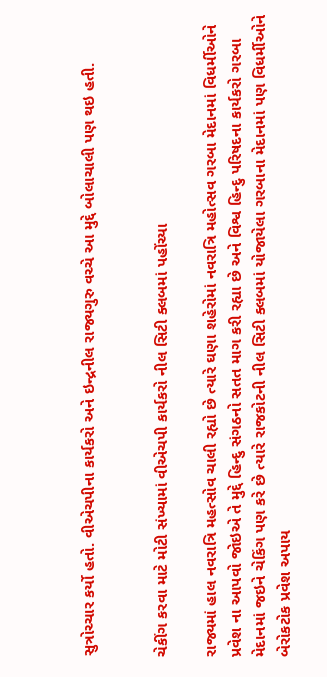સુત્રોચ્ચાર કર્યો હતો. વીએચપીના કાર્યકરો અને ઇન્દ્રનીલ રાજ્યગુરુ વચ્ચે આ મુદ્દે બોલાચાલી પણ થઇ હતી.


ચેકીંગ કરવા માટે મોટી સંખ્યામાં વીએચપી કાર્યકરો નીલ સિટી ક્લબમાં પહોંચ્યા

રાજ્યમાં હાલ નવરાત્રિ મહત્સોવ ચાલી રહ્યો છે ત્યારે ઘણા શહેરોમાં નવરાત્રિ મહોત્સવ ગરબા મેદાનમાં વિધર્મીઓને પ્રવેશ ના આપવો જોઇએ તે મુદ્દે હિન્દુ સંગઠનો સતત માગ કરી રહ્યા છે અને વિશ્વ હિન્દુ પરિષદના કાર્યકરો ગરબા મેદાનમાં જઇને ચેકિંગ પણ કરે છે ત્યારે રાજકોટની નીલ સિટી ક્લબમાં યોજાયેલા ગરબાના મેદાનમાં પણ વિધર્મીઓને બેરોકટોક પ્રવેશ અપાય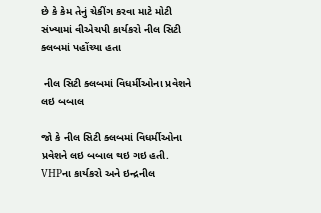છે કે કેમ તેનું ચેકીંગ કરવા માટે મોટી સંખ્યામાં વીએચપી કાર્યકરો નીલ સિટી ક્લબમાં પહોંચ્યા હતા

 નીલ સિટી ક્લબમાં વિધર્મીઓના પ્રવેશને લઇ બબાલ

જો કે નીલ સિટી ક્લબમાં વિધર્મીઓના પ્રવેશને લઇ બબાલ થઇ ગઇ હતી. VHPના કાર્યકરો અને ઇન્દ્રનીલ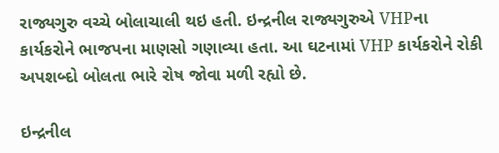રાજ્યગુરુ વચ્ચે બોલાચાલી થઇ હતી. ઇન્દ્રનીલ રાજ્યગુરુએ VHPના કાર્યકરોને ભાજપના માણસો ગણાવ્યા હતા. આ ઘટનામાં VHP કાર્યકરોને રોકી અપશબ્દો બોલતા ભારે રોષ જોવા મળી રહ્યો છે.

ઇન્દ્રનીલ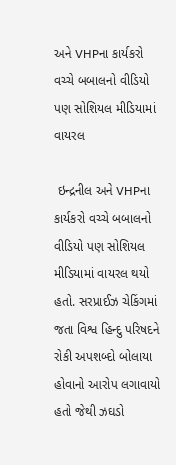અને VHPના કાર્યકરો વચ્ચે બબાલનો વીડિયો પણ સોશિયલ મીડિયામાં વાયરલ

 ઇન્દ્રનીલ અને VHPના કાર્યકરો વચ્ચે બબાલનો વીડિયો પણ સોશિયલ મીડિયામાં વાયરલ થયો હતો. સરપ્રાઈઝ ચેકિંગમાં જતા વિશ્વ હિન્દુ પરિષદને રોકી અપશબ્દો બોલાયા હોવાનો આરોપ લગાવાયો હતો જેથી ઝઘડો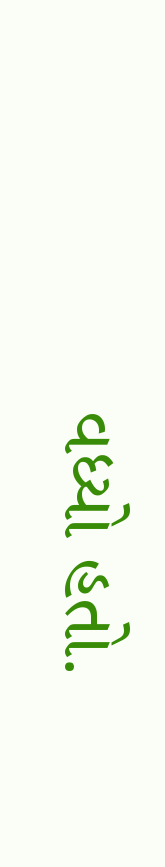વધ્યો હતો.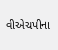વીએચપીના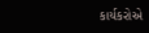કાર્યકરોએ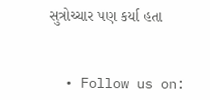સુત્રોચ્ચાર પણ કર્યા હતા


  • Follow us on: